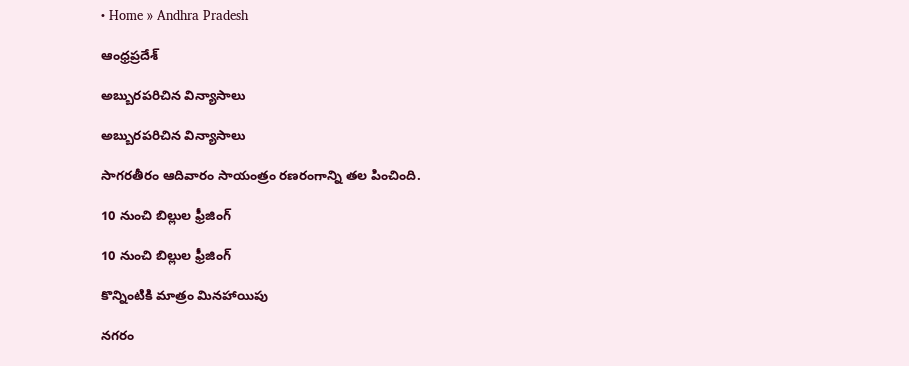• Home » Andhra Pradesh

ఆంధ్రప్రదేశ్

అబ్బురపరిచిన విన్యాసాలు

అబ్బురపరిచిన విన్యాసాలు

సాగరతీరం ఆదివారం సాయంత్రం రణరంగాన్ని తల పించింది.

10 నుంచి బిల్లుల ఫ్రీజింగ్‌

10 నుంచి బిల్లుల ఫ్రీజింగ్‌

కొన్నింటికి మాత్రం మినహాయిపు

నగరం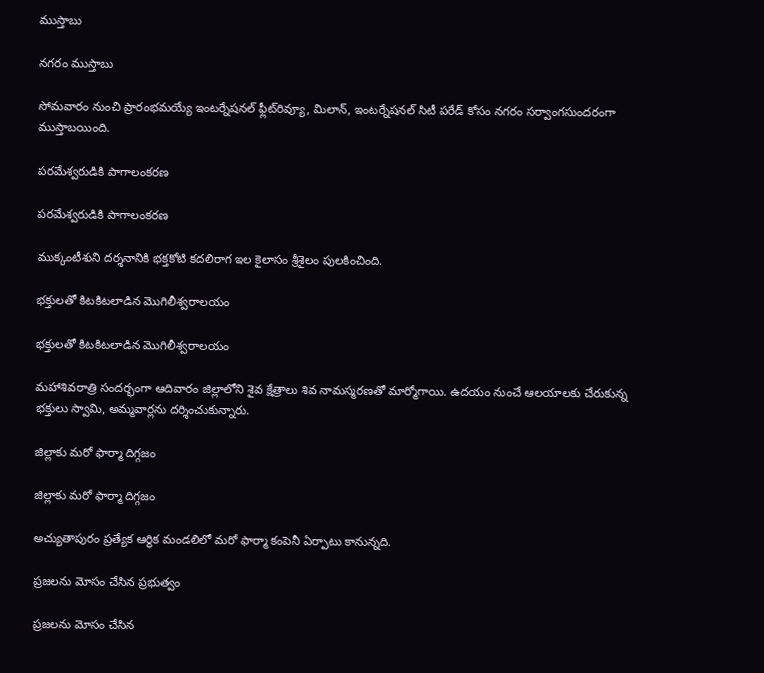ముస్తాబు

నగరం ముస్తాబు

సోమవారం నుంచి ప్రారంభమయ్యే ఇంటర్నేషనల్‌ ఫ్లీట్‌రివ్యూ, మిలాన్‌, ఇంటర్నేషనల్‌ సిటీ పరేడ్‌ కోసం నగరం సర్వాంగసుందరంగా ముస్తాబయింది.

పరమేశ్వరుడికి పాగాలంకరణ

పరమేశ్వరుడికి పాగాలంకరణ

ముక్కంటీశుని దర్శనానికి భక్తకోటి కదలిరాగ ఇల కైలాసం శ్రీశైలం పులకించింది.

భక్తులతో కిటకిటలాడిన మొగిలీశ్వరాలయం

భక్తులతో కిటకిటలాడిన మొగిలీశ్వరాలయం

మహాశివరాత్రి సందర్భంగా ఆదివారం జిల్లాలోని శైవ క్షేత్రాలు శివ నామస్మరణతో మార్మోగాయి. ఉదయం నుంచే ఆలయాలకు చేరుకున్న భక్తులు స్వామి, అమ్మవార్లను దర్శించుకున్నారు.

జిల్లాకు మరో ఫార్మా దిగ్గజం

జిల్లాకు మరో ఫార్మా దిగ్గజం

అచ్యుతాపురం ప్రత్యేక ఆర్థిక మండలిలో మరో ఫార్మా కంపెనీ ఏర్పాటు కానున్నది.

ప్రజలను మోసం చేసిన ప్రభుత్వం

ప్రజలను మోసం చేసిన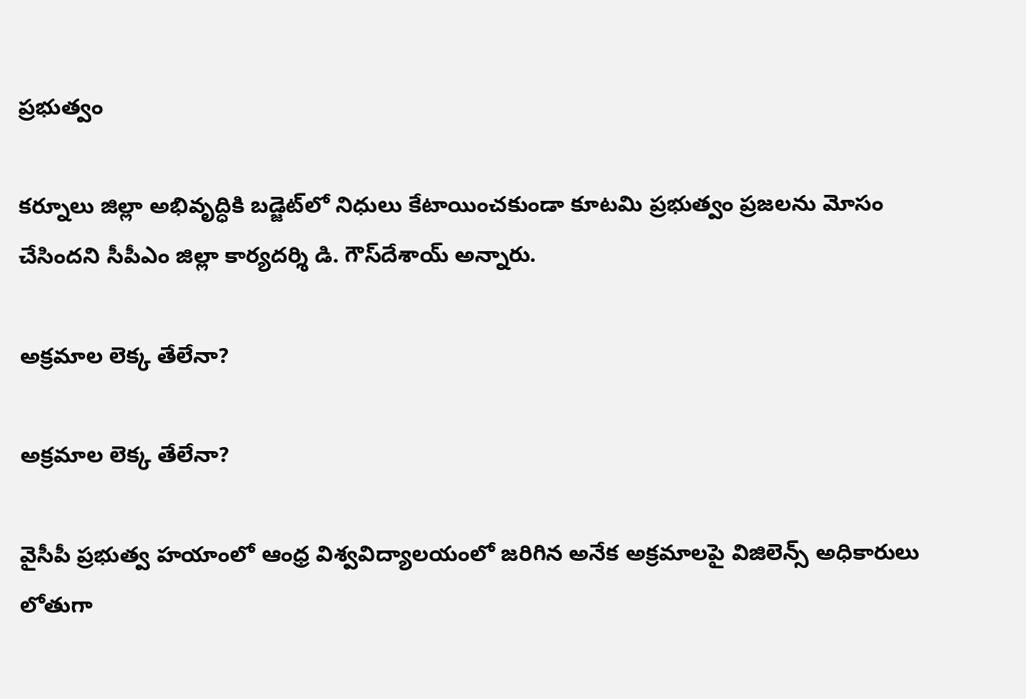ప్రభుత్వం

కర్నూలు జిల్లా అభివృద్ధికి బడ్జెట్‌లో నిధులు కేటాయించకుండా కూటమి ప్రభుత్వం ప్రజలను మోసం చేసిందని సీపీఎం జిల్లా కార్యదర్శి డి. గౌస్‌దేశాయ్‌ అన్నారు.

అక్రమాల లెక్క తేలేనా?

అక్రమాల లెక్క తేలేనా?

వైసీపీ ప్రభుత్వ హయాంలో ఆంధ్ర విశ్వవిద్యాలయంలో జరిగిన అనేక అక్రమాలపై విజిలెన్స్‌ అధికారులు లోతుగా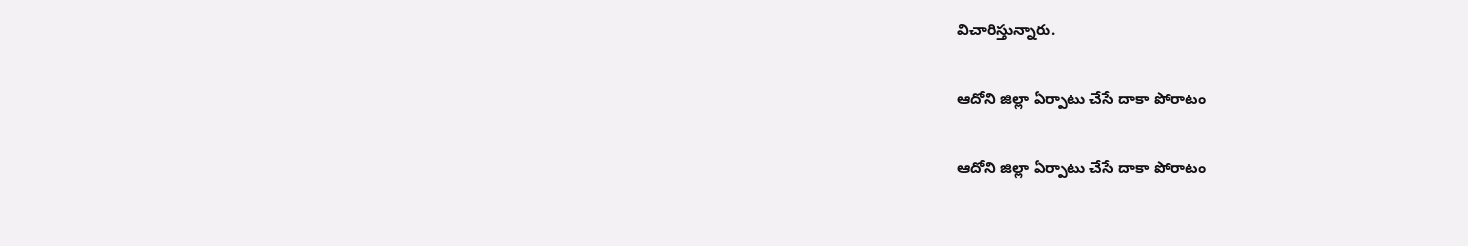విచారిస్తున్నారు.

ఆదోని జిల్లా ఏర్పాటు చేసే దాకా పోరాటం

ఆదోని జిల్లా ఏర్పాటు చేసే దాకా పోరాటం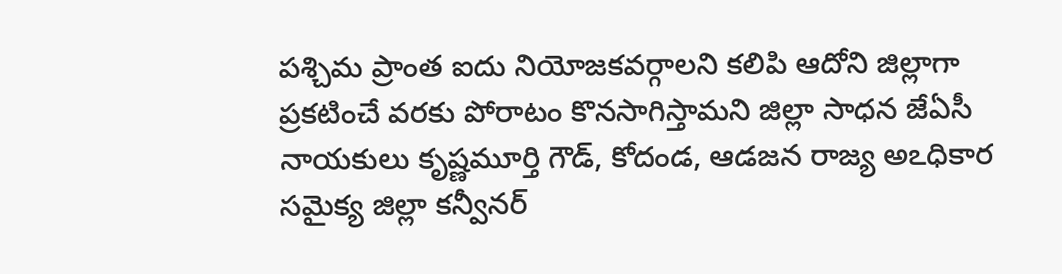పశ్చిమ ప్రాంత ఐదు నియోజకవర్గాలని కలిపి ఆదోని జిల్లాగా ప్రకటించే వరకు పోరాటం కొనసాగిస్తామని జిల్లా సాధన జేఏసీ నాయకులు కృష్ణమూర్తి గౌడ్‌, కోదండ, ఆడజన రాజ్య అఽధికార సమైక్య జిల్లా కన్వీనర్‌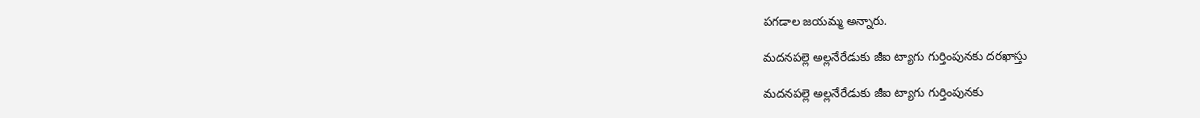పగడాల జయమ్మ అన్నారు.

మదనపల్లె అల్లనేరేడుకు జీఐ ట్యాగు గుర్తింపునకు దరఖాస్తు

మదనపల్లె అల్లనేరేడుకు జీఐ ట్యాగు గుర్తింపునకు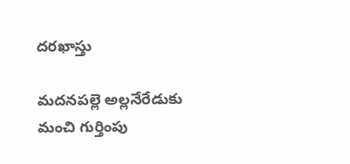దరఖాస్తు

మదనపల్లె అల్లనేరేడుకు మంచి గుర్తింపు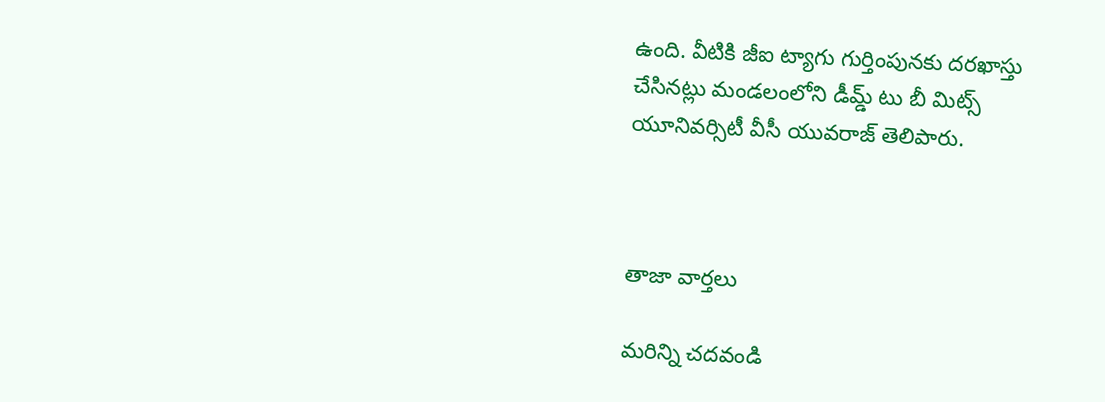ఉంది. వీటికి జీఐ ట్యాగు గుర్తింపునకు దరఖాస్తు చేసినట్లు మండలంలోని డీమ్డ్‌ టు బీ మిట్స్‌ యూనివర్సిటీ వీసీ యువరాజ్‌ తెలిపారు.



తాజా వార్తలు

మరిన్ని చదవండి